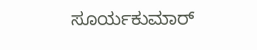ಸೂರ್ಯಕುಮಾರ್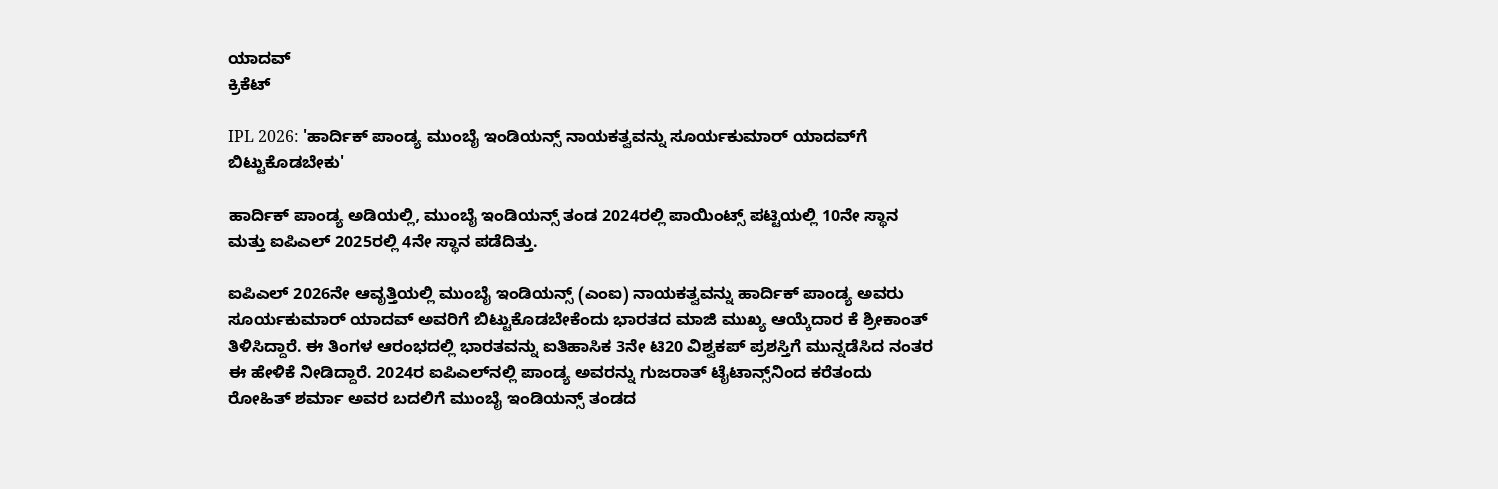ಯಾದವ್‌
ಕ್ರಿಕೆಟ್

IPL 2026: 'ಹಾರ್ದಿಕ್ ಪಾಂಡ್ಯ ಮುಂಬೈ ಇಂಡಿಯನ್ಸ್ ನಾಯಕತ್ವವನ್ನು ಸೂರ್ಯಕುಮಾರ್ ಯಾದವ್‌ಗೆ ಬಿಟ್ಟುಕೊಡಬೇಕು'

ಹಾರ್ದಿಕ್ ಪಾಂಡ್ಯ ಅಡಿಯಲ್ಲಿ, ಮುಂಬೈ ಇಂಡಿಯನ್ಸ್ ತಂಡ 2024ರಲ್ಲಿ ಪಾಯಿಂಟ್ಸ್ ಪಟ್ಟಿಯಲ್ಲಿ 10ನೇ ಸ್ಥಾನ ಮತ್ತು ಐಪಿಎಲ್ 2025ರಲ್ಲಿ 4ನೇ ಸ್ಥಾನ ಪಡೆದಿತ್ತು.

ಐಪಿಎಲ್‌ 2026ನೇ ಆವೃತ್ತಿಯಲ್ಲಿ ಮುಂಬೈ ಇಂಡಿಯನ್ಸ್ (ಎಂಐ) ನಾಯಕತ್ವವನ್ನು ಹಾರ್ದಿಕ್ ಪಾಂಡ್ಯ ಅವರು ಸೂರ್ಯಕುಮಾರ್ ಯಾದವ್ ಅವರಿಗೆ ಬಿಟ್ಟುಕೊಡಬೇಕೆಂದು ಭಾರತದ ಮಾಜಿ ಮುಖ್ಯ ಆಯ್ಕೆದಾರ ಕೆ ಶ್ರೀಕಾಂತ್ ತಿಳಿಸಿದ್ದಾರೆ. ಈ ತಿಂಗಳ ಆರಂಭದಲ್ಲಿ ಭಾರತವನ್ನು ಐತಿಹಾಸಿಕ 3ನೇ ಟಿ20 ವಿಶ್ವಕಪ್ ಪ್ರಶಸ್ತಿಗೆ ಮುನ್ನಡೆಸಿದ ನಂತರ ಈ ಹೇಳಿಕೆ ನೀಡಿದ್ದಾರೆ. 2024ರ ಐಪಿಎಲ್‌ನಲ್ಲಿ ಪಾಂಡ್ಯ ಅವರನ್ನು ಗುಜರಾತ್ ಟೈಟಾನ್ಸ್‌ನಿಂದ ಕರೆತಂದು ರೋಹಿತ್ ಶರ್ಮಾ ಅವರ ಬದಲಿಗೆ ಮುಂಬೈ ಇಂಡಿಯನ್ಸ್ ತಂಡದ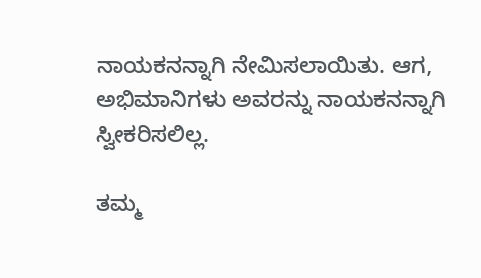ನಾಯಕನನ್ನಾಗಿ ನೇಮಿಸಲಾಯಿತು. ಆಗ, ಅಭಿಮಾನಿಗಳು ಅವರನ್ನು ನಾಯಕನನ್ನಾಗಿ ಸ್ವೀಕರಿಸಲಿಲ್ಲ.

ತಮ್ಮ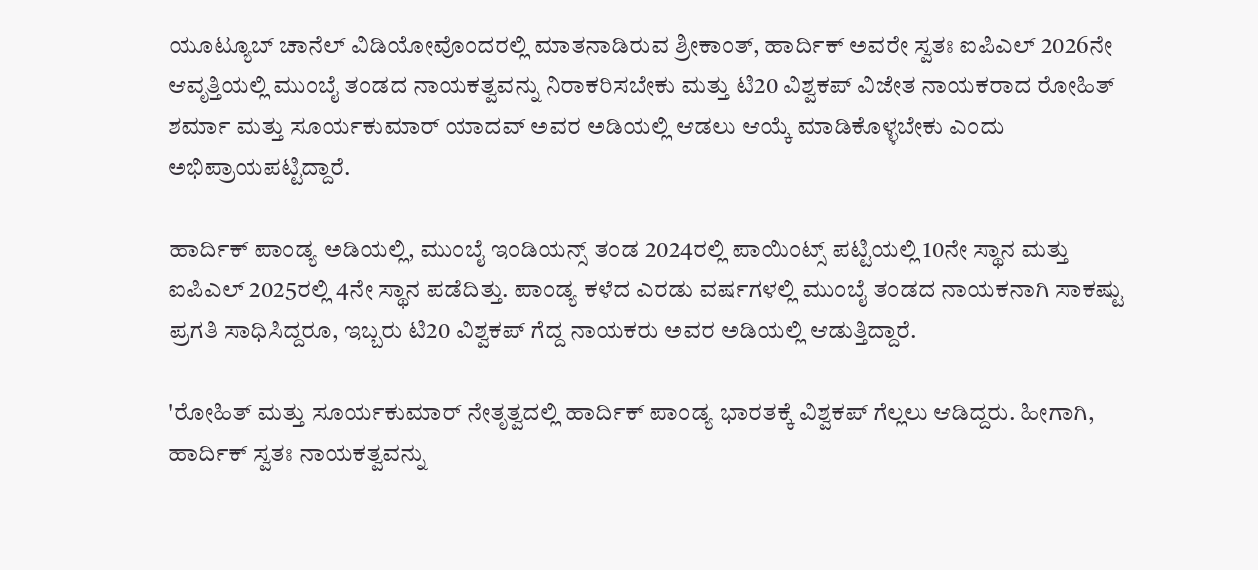ಯೂಟ್ಯೂಬ್ ಚಾನೆಲ್‌ ವಿಡಿಯೋವೊಂದರಲ್ಲಿ ಮಾತನಾಡಿರುವ ಶ್ರೀಕಾಂತ್, ಹಾರ್ದಿಕ್ ಅವರೇ ಸ್ವತಃ ಐಪಿಎಲ್ 2026ನೇ ಆವೃತ್ತಿಯಲ್ಲಿ ಮುಂಬೈ ತಂಡದ ನಾಯಕತ್ವವನ್ನು ನಿರಾಕರಿಸಬೇಕು ಮತ್ತು ಟಿ20 ವಿಶ್ವಕಪ್ ವಿಜೇತ ನಾಯಕರಾದ ರೋಹಿತ್ ಶರ್ಮಾ ಮತ್ತು ಸೂರ್ಯಕುಮಾರ್ ಯಾದವ್ ಅವರ ಅಡಿಯಲ್ಲಿ ಆಡಲು ಆಯ್ಕೆ ಮಾಡಿಕೊಳ್ಳಬೇಕು ಎಂದು ಅಭಿಪ್ರಾಯಪಟ್ಟಿದ್ದಾರೆ.

ಹಾರ್ದಿಕ್ ಪಾಂಡ್ಯ ಅಡಿಯಲ್ಲಿ, ಮುಂಬೈ ಇಂಡಿಯನ್ಸ್ ತಂಡ 2024ರಲ್ಲಿ ಪಾಯಿಂಟ್ಸ್ ಪಟ್ಟಿಯಲ್ಲಿ 10ನೇ ಸ್ಥಾನ ಮತ್ತು ಐಪಿಎಲ್ 2025ರಲ್ಲಿ 4ನೇ ಸ್ಥಾನ ಪಡೆದಿತ್ತು. ಪಾಂಡ್ಯ ಕಳೆದ ಎರಡು ವರ್ಷಗಳಲ್ಲಿ ಮುಂಬೈ ತಂಡದ ನಾಯಕನಾಗಿ ಸಾಕಷ್ಟು ಪ್ರಗತಿ ಸಾಧಿಸಿದ್ದರೂ, ಇಬ್ಬರು ಟಿ20 ವಿಶ್ವಕಪ್ ಗೆದ್ದ ನಾಯಕರು ಅವರ ಅಡಿಯಲ್ಲಿ ಆಡುತ್ತಿದ್ದಾರೆ.

'ರೋಹಿತ್ ಮತ್ತು ಸೂರ್ಯಕುಮಾರ್ ನೇತೃತ್ವದಲ್ಲಿ ಹಾರ್ದಿಕ್ ಪಾಂಡ್ಯ ಭಾರತಕ್ಕೆ ವಿಶ್ವಕಪ್ ಗೆಲ್ಲಲು ಆಡಿದ್ದರು. ಹೀಗಾಗಿ, ಹಾರ್ದಿಕ್ ಸ್ವತಃ ನಾಯಕತ್ವವನ್ನು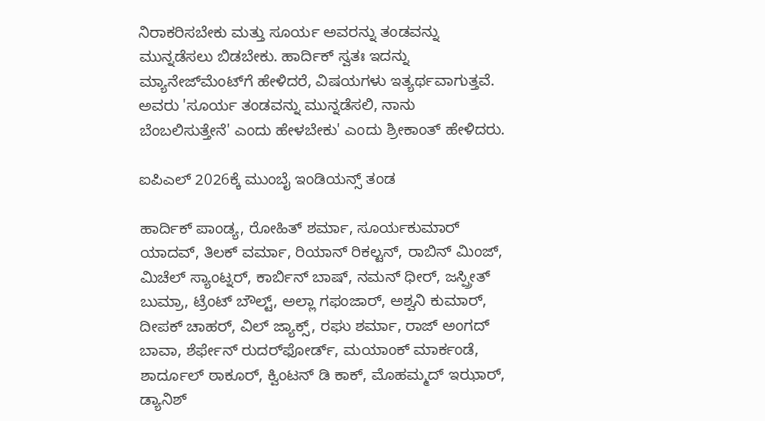ನಿರಾಕರಿಸಬೇಕು ಮತ್ತು ಸೂರ್ಯ ಅವರನ್ನು ತಂಡವನ್ನು ಮುನ್ನಡೆಸಲು ಬಿಡಬೇಕು. ಹಾರ್ದಿಕ್ ಸ್ವತಃ ಇದನ್ನು ಮ್ಯಾನೇಜ್‌ಮೆಂಟ್‌ಗೆ ಹೇಳಿದರೆ, ವಿಷಯಗಳು ಇತ್ಯರ್ಥವಾಗುತ್ತವೆ. ಅವರು 'ಸೂರ್ಯ ತಂಡವನ್ನು ಮುನ್ನಡೆಸಲಿ, ನಾನು ಬೆಂಬಲಿಸುತ್ತೇನೆ' ಎಂದು ಹೇಳಬೇಕು' ಎಂದು ಶ್ರೀಕಾಂತ್ ಹೇಳಿದರು.

ಐಪಿಎಲ್ 2026ಕ್ಕೆ ಮುಂಬೈ ಇಂಡಿಯನ್ಸ್ ತಂಡ

ಹಾರ್ದಿಕ್ ಪಾಂಡ್ಯ, ರೋಹಿತ್ ಶರ್ಮಾ, ಸೂರ್ಯಕುಮಾರ್ ಯಾದವ್, ತಿಲಕ್ ವರ್ಮಾ, ರಿಯಾನ್ ರಿಕಲ್ಟನ್, ರಾಬಿನ್ ಮಿಂಜ್, ಮಿಚೆಲ್ ಸ್ಯಾಂಟ್ನರ್, ಕಾರ್ಬಿನ್ ಬಾಷ್, ನಮನ್ ಧೀರ್, ಜಸ್ಪ್ರೀತ್ ಬುಮ್ರಾ, ಟ್ರೆಂಟ್ ಬೌಲ್ಟ್, ಅಲ್ಲಾ ಗಫಂಜಾರ್, ಅಶ್ವನಿ ಕುಮಾರ್, ದೀಪಕ್ ಚಾಹರ್, ವಿಲ್ ಜ್ಯಾಕ್ಸ್, ರಘು ಶರ್ಮಾ, ರಾಜ್ ಅಂಗದ್ ಬಾವಾ, ಶೆರ್ಫೇನ್ ರುದರ್‌ಫೋರ್ಡ್, ಮಯಾಂಕ್ ಮಾರ್ಕಂಡೆ, ಶಾರ್ದೂಲ್ ಠಾಕೂರ್, ಕ್ವಿಂಟನ್ ಡಿ ಕಾಕ್, ಮೊಹಮ್ಮದ್ ಇಝಾರ್, ಡ್ಯಾನಿಶ್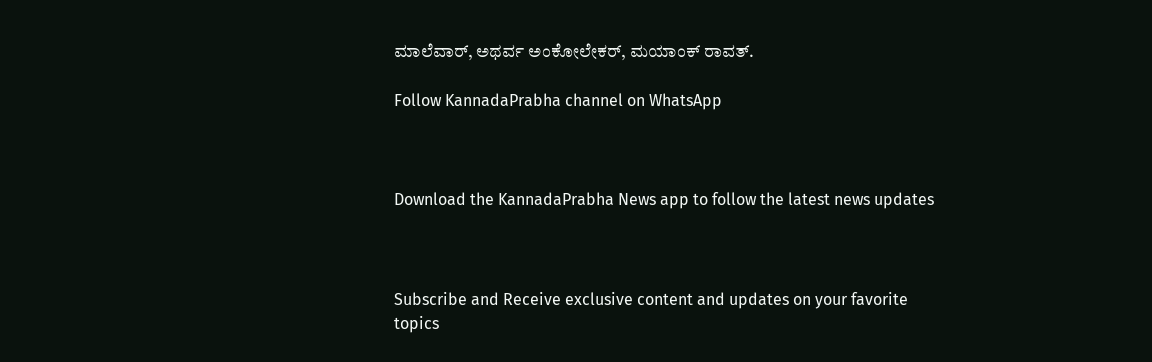ಮಾಲೆವಾರ್, ಅಥರ್ವ ಅಂಕೋಲೇಕರ್, ಮಯಾಂಕ್ ರಾವತ್.

Follow KannadaPrabha channel on WhatsApp



Download the KannadaPrabha News app to follow the latest news updates



Subscribe and Receive exclusive content and updates on your favorite topics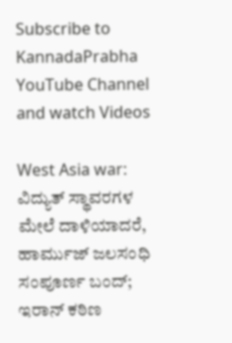Subscribe to KannadaPrabha YouTube Channel and watch Videos

West Asia war: ವಿದ್ಯುತ್ ಸ್ಥಾವರಗಳ ಮೇಲೆ ದಾಳಿಯಾದರೆ, ಹಾರ್ಮುಜ್ ಜಲಸಂಧಿ ಸಂಪೂರ್ಣ ಬಂದ್; ಇರಾನ್ ಕಠಿಣ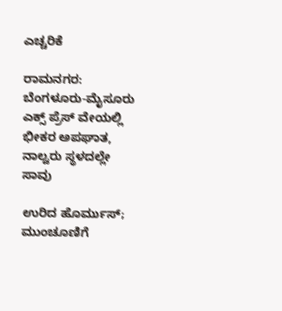ಎಚ್ಚರಿಕೆ

ರಾಮನಗರ: ಬೆಂಗಳೂರು-ಮೈಸೂರು ಎಕ್ಸ್ ಪ್ರೆಸ್ ವೇಯಲ್ಲಿ ಭೀಕರ ಅಪಘಾತ, ನಾಲ್ವರು ಸ್ಥಳದಲ್ಲೇ ಸಾವು

ಉರಿದ ಹೊರ್ಮುಸ್; ಮುಂಚೂಣಿಗೆ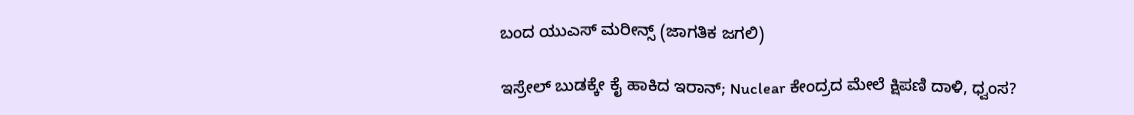ಬಂದ ಯುಎಸ್ ಮರೀನ್ಸ್ (ಜಾಗತಿಕ ಜಗಲಿ)

ಇಸ್ರೇಲ್ ಬುಡಕ್ಕೇ ಕೈ ಹಾಕಿದ ಇರಾನ್; Nuclear ಕೇಂದ್ರದ ಮೇಲೆ ಕ್ಷಿಪಣಿ ದಾಳಿ, ಧ್ವಂಸ?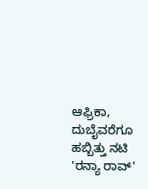ಆಫ್ರಿಕಾ, ದುಬೈವರೆಗೂ ಹಬ್ಬಿತ್ತು ನಟಿ 'ರನ್ಯಾ ರಾವ್'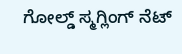ಗೋಲ್ಡ್ ಸ್ಮಗ್ಲಿಂಗ್ ನೆಟ್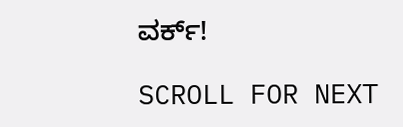ವರ್ಕ್!

SCROLL FOR NEXT